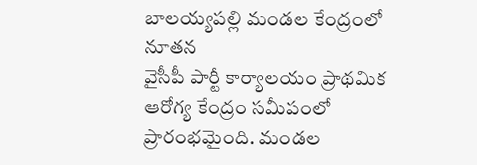బాలయ్యపల్లి మండల కేంద్రంలో నూతన
వైసీపీ పార్టీ కార్యాలయం ప్రాథమిక ఆరోగ్య కేంద్రం సమీపంలో ప్రారంభమైంది. మండల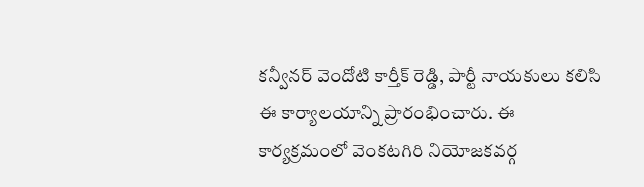కన్వీనర్ వెందోటి కార్తీక్ రెడ్డి, పార్టీ నాయకులు కలిసి ఈ కార్యాలయాన్ని ప్రారంభించారు. ఈ కార్యక్రమంలో వెంకటగిరి నియోజకవర్గ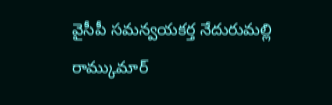వైసీపీ సమన్వయకర్త నేదురుమల్లి రామ్కుమార్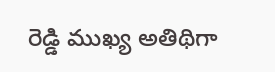రెడ్డి ముఖ్య అతిథిగా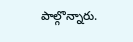పాల్గొన్నారు.